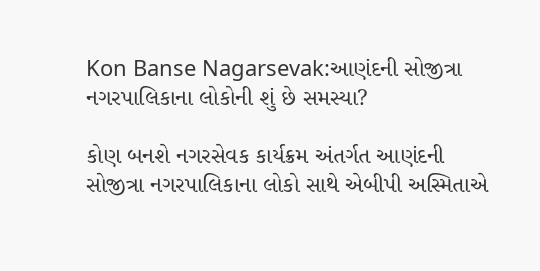Kon Banse Nagarsevak:આણંદની સોજીત્રા નગરપાલિકાના લોકોની શું છે સમસ્યા?

કોણ બનશે નગરસેવક કાર્યક્રમ અંતર્ગત આણંદની સોજીત્રા નગરપાલિકાના લોકો સાથે એબીપી અસ્મિતાએ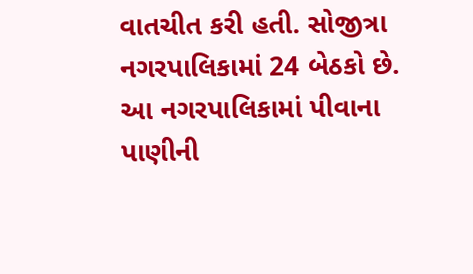વાતચીત કરી હતી. સોજીત્રા નગરપાલિકામાં 24 બેઠકો છે. આ નગરપાલિકામાં પીવાના પાણીની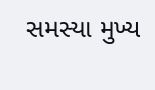સમસ્યા મુખ્ય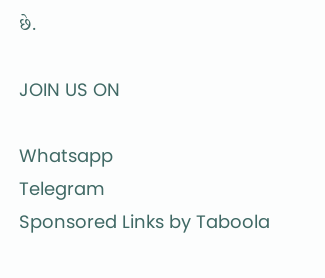છે.

JOIN US ON

Whatsapp
Telegram
Sponsored Links by Taboola